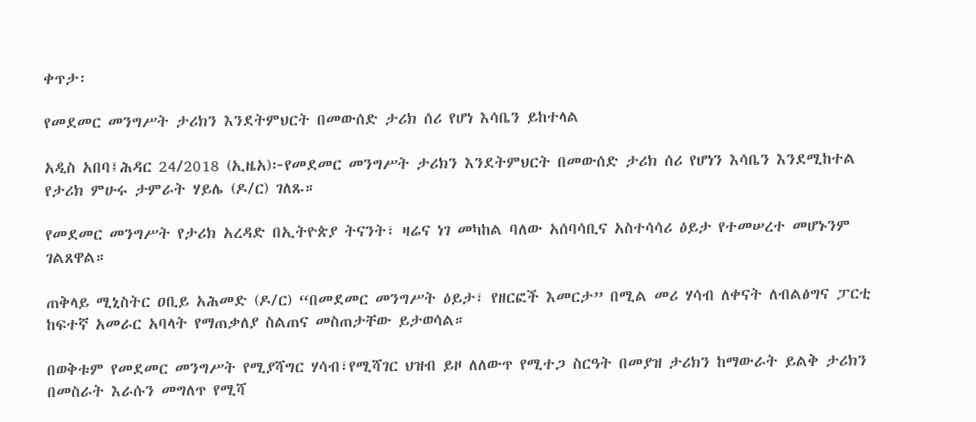ቀጥታ፡

የመደመር መንግሥት ታሪክን እንደትምህርት በመውሰድ ታሪክ ሰሪ የሆነ እሳቤን ይከተላል

አዲስ አበባ፤ሕዳር 24/2018 (ኢዜአ)፦የመደመር መንግሥት ታሪክን እንደትምህርት በመውሰድ ታሪክ ሰሪ የሆነን እሳቤን እንደሚከተል የታሪክ ምሁሩ ታምራት ሃይሌ (ዶ/ር) ገለጹ።

የመደመር መንግሥት የታሪክ አረዳድ በኢትዮጵያ ትናንት፣ ዛሬና ነገ መካከል ባለው አሰባሳቢና አስተሳሳሪ ዕይታ የተመሠረተ መሆኑንም ገልጸዋል።

ጠቅላይ ሚኒስትር ዐቢይ አሕመድ (ዶ/ር) “በመደመር መንግሥት ዕይታ፣ የዘርፎች እመርታ” በሚል መሪ ሃሳብ ለቀናት ለብልፅግና ፓርቲ ከፍተኛ አመራር አባላት የማጠቃለያ ስልጠና መስጠታቸው ይታወሳል።

በወቅቱም የመደመር መንግሥት የሚያሻግር ሃሳብ፣የሚሻገር ህዝብ ይዞ ለለውጥ የሚተጋ ስርዓት በመያዝ ታሪክን ከማውራት ይልቅ ታሪክን በመስራት እራሱን መግለጥ የሚሻ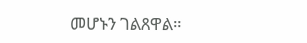መሆኑን ገልጸዋል።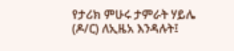የታሪክ ምሁሩ ታምራት ሃይሌ (ዶ/ር) ለኢዜአ እንዳሉት፤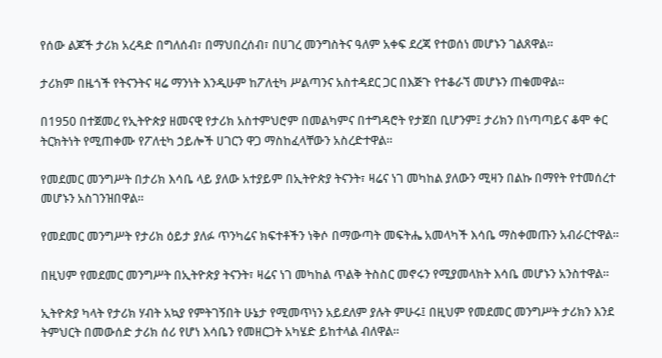የሰው ልጆች ታሪክ አረዳድ በግለሰብ፣ በማህበረሰብ፣ በሀገረ መንግስትና ዓለም አቀፍ ደረጃ የተወሰነ መሆኑን ገልጸዋል።

ታሪክም በዜጎች የትናንትና ዛሬ ማንነት እንዲሁም ከፖለቲካ ሥልጣንና አስተዳደር ጋር በእጅጉ የተቆራኘ መሆኑን ጠቁመዋል።

በ1950 በተጀመረ የኢትዮጵያ ዘመናዊ የታሪክ አስተምህሮም በመልካምና በተግዳሮት የታጀበ ቢሆንም፤ ታሪክን በነጣጣይና ቆሞ ቀር ትርክትነት የሚጠቀሙ የፖለቲካ ኃይሎች ሀገርን ዋጋ ማስከፈላቸውን አስረድተዋል።

የመደመር መንግሥት በታሪክ እሳቤ ላይ ያለው አተያይም በኢትዮጵያ ትናንት፣ ዛሬና ነገ መካከል ያለውን ሚዛን በልኩ በማየት የተመሰረተ መሆኑን አስገንዝበዋል።

የመደመር መንግሥት የታሪክ ዕይታ ያለፉ ጥንካሬና ክፍተቶችን ነቅሶ በማውጣት መፍትሔ አመላካች እሳቤ ማስቀመጡን አብራርተዋል።

በዚህም የመደመር መንግሥት በኢትዮጵያ ትናንት፣ ዛሬና ነገ መካከል ጥልቅ ትስስር መኖሩን የሚያመላክት እሳቤ መሆኑን አንስተዋል።

ኢትዮጵያ ካላት የታሪክ ሃብት አኳያ የምትገኝበት ሁኔታ የሚመጥነን አይደለም ያሉት ምሁሩ፤ በዚህም የመደመር መንግሥት ታሪክን እንደ ትምህርት በመውሰድ ታሪክ ሰሪ የሆነ እሳቤን የመዘርጋት አካሄድ ይከተላል ብለዋል።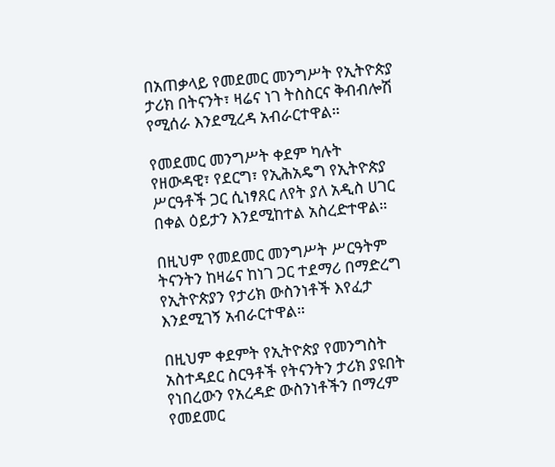በአጠቃላይ የመደመር መንግሥት የኢትዮጵያ ታሪክ በትናንት፣ ዛሬና ነገ ትስስርና ቅብብሎሽ የሚሰራ እንደሚረዳ አብራርተዋል።

የመደመር መንግሥት ቀደም ካሉት የዘውዳዊ፣ የደርግ፣ የኢሕአዴግ የኢትዮጵያ ሥርዓቶች ጋር ሲነፃጸር ለየት ያለ አዲስ ሀገር በቀል ዕይታን እንደሚከተል አስረድተዋል።

በዚህም የመደመር መንግሥት ሥርዓትም ትናንትን ከዛሬና ከነገ ጋር ተደማሪ በማድረግ የኢትዮጵያን የታሪክ ውስንነቶች እየፈታ እንደሚገኝ አብራርተዋል።

በዚህም ቀደምት የኢትዮጵያ የመንግስት አስተዳደር ስርዓቶች የትናንትን ታሪክ ያዩበት የነበረውን የአረዳድ ውስንነቶችን በማረም የመደመር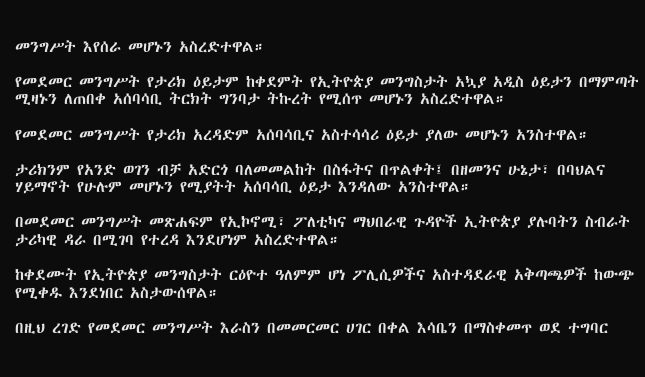መንግሥት እየሰራ መሆኑን አስረድተዋል።

የመደመር መንግሥት የታሪክ ዕይታም ከቀደምት የኢትዮጵያ መንግስታት አኳያ አዲስ ዕይታን በማምጣት ሚዛኑን ለጠበቀ አሰባሳቢ ትርክት ግንባታ ትኩረት የሚሰጥ መሆኑን አስረድተዋል።

የመደመር መንግሥት የታሪክ አረዳድም አሰባሳቢና አስተሳሳሪ ዕይታ ያለው መሆኑን አንስተዋል።

ታሪክንም የአንድ ወገን ብቻ አድርጎ ባለመመልከት በስፋትና በጥልቀት፤ በዘመንና ሁኔታ፣ በባህልና ሃይማኖት የሁሉም መሆኑን የሚያትት አሰባሳቢ ዕይታ እንዳለው አንስተዋል።

በመደመር መንግሥት መጽሐፍም የኢኮኖሚ፣ ፖለቲካና ማህበራዊ ጉዳዮች ኢትዮጵያ ያሉባትን ስብራት ታሪካዊ ዳራ በሚገባ የተረዳ እንደሆነም አስረድተዋል።

ከቀደሙት የኢትዮጵያ መንግስታት ርዕዮተ ዓለምም ሆነ ፖሊሲዎችና አስተዳደራዊ አቅጣጫዎች ከውጭ የሚቀዱ እንደነበር አስታውሰዋል።

በዚህ ረገድ የመደመር መንግሥት እራስን በመመርመር ሀገር በቀል እሳቤን በማስቀመጥ ወደ ተግባር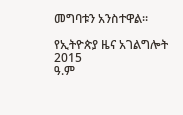መግባቱን አንስተዋል።

የኢትዮጵያ ዜና አገልግሎት
2015
ዓ.ም